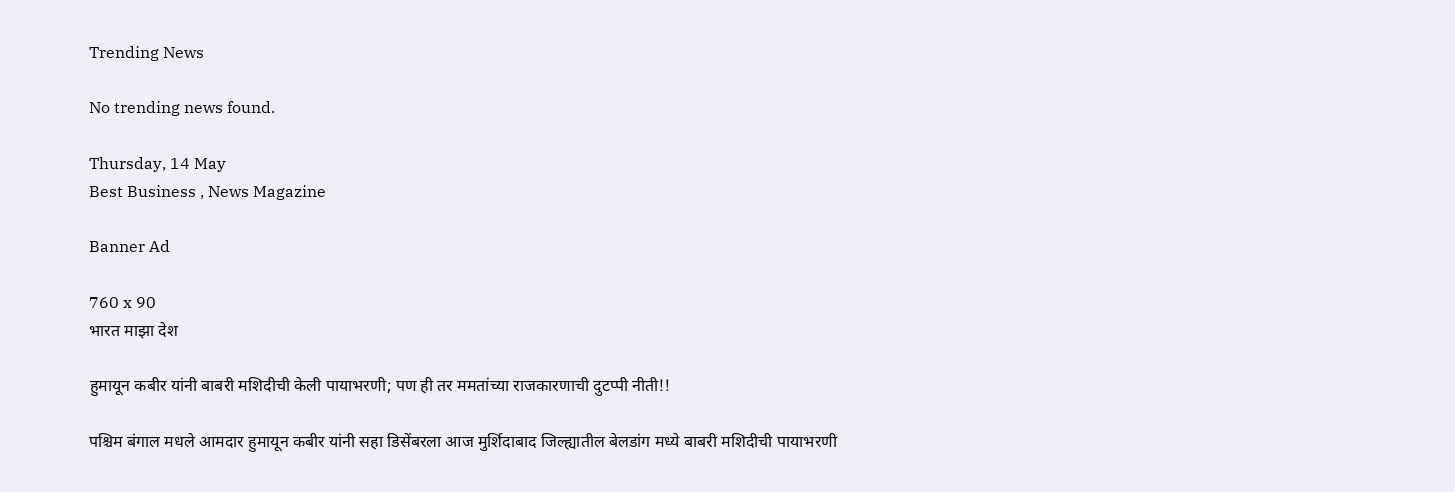Trending News

No trending news found.

Thursday, 14 May
Best Business , News Magazine

Banner Ad

760 x 90
भारत माझा देश

हुमायून कबीर यांनी बाबरी मशिदीची केली पायाभरणी; पण ही तर ममतांच्या राजकारणाची दुटप्पी नीती!!

पश्चिम बंगाल मधले आमदार हुमायून कबीर यांनी सहा डिसेंबरला आज मुर्शिदाबाद जिल्ह्यातील बेलडांग मध्ये बाबरी मशिदीची पायाभरणी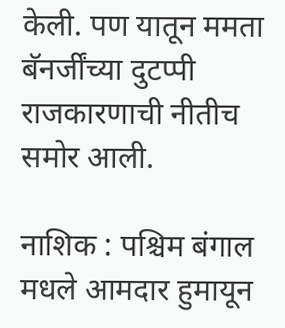केली. पण यातून ममता बॅनर्जींच्या दुटप्पी राजकारणाची नीतीच समोर आली.

नाशिक : पश्चिम बंगाल मधले आमदार हुमायून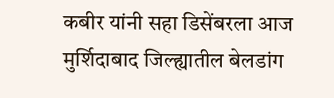कबीर यांनी सहा डिसेंबरला आज मुर्शिदाबाद जिल्ह्यातील बेलडांग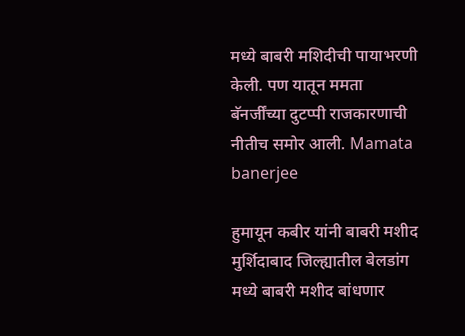मध्ये बाबरी मशिदीची पायाभरणी केली. पण यातून ममता बॅनर्जींच्या दुटप्पी राजकारणाची नीतीच समोर आली. Mamata banerjee

हुमायून कबीर यांनी बाबरी मशीद मुर्शिदाबाद जिल्ह्यातील बेलडांग मध्ये बाबरी मशीद बांधणार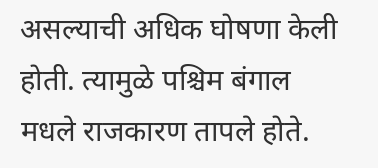असल्याची अधिक घोषणा केली होती. त्यामुळे पश्चिम बंगाल मधले राजकारण तापले होते.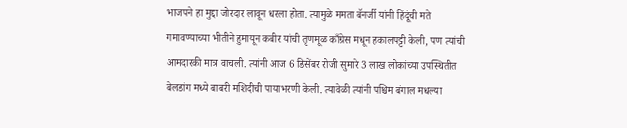भाजपने हा मुद्दा जोरदार लावून धरला होता. त्यामुळे ममता बॅनर्जी यांनी हिंदूंची मते गमावण्याच्या भीतीने हुमायून कबीर यांची तृणमूळ काँग्रेस मधून हकालपट्टी केली, पण त्यांची आमदारकी मात्र वाचली. त्यांनी आज 6 डिसेंबर रोजी सुमारे 3 लाख लोकांच्या उपस्थितीत बेलडांग मध्ये बाबरी मशिदीची पायाभरणी केली. त्यावेळी त्यांनी पश्चिम बंगाल मधल्या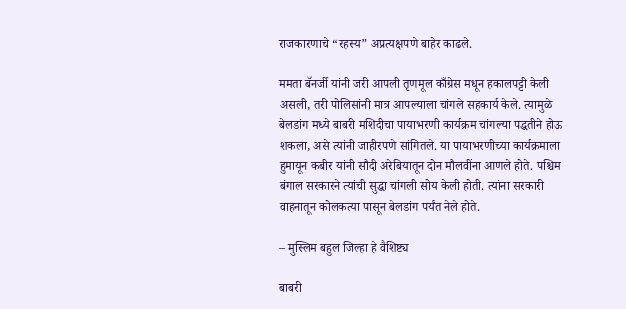राजकारणाचे “रहस्य” अप्रत्यक्षपणे बाहेर काढले.

ममता बॅनर्जी यांनी जरी आपली तृणमूल काँग्रेस मधून हकालपट्टी केली असली, तरी पोलिसांनी मात्र आपल्याला चांगले सहकार्य केले. त्यामुळे बेलडांग मध्ये बाबरी मशिदीचा पायाभरणी कार्यक्रम चांगल्या पद्धतीने होऊ शकला, असे त्यांनी जाहीरपणे सांगितले. या पायाभरणीच्या कार्यक्रमाला हुमायून कबीर यांनी सौदी अरेबियातून दोन मौलवींना आणले होते. पश्चिम बंगाल सरकारने त्यांची सुद्धा चांगली सोय केली होती. त्यांना सरकारी वाहनातून कोलकत्या पासून बेलडांग पर्यंत नेले होते.

– मुस्लिम बहुल जिल्हा हे वैशिष्ट्य

बाबरी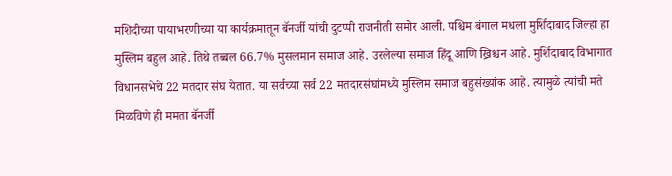मशिदीच्या पायाभरणीच्या या कार्यक्रमातून बॅनर्जी यांची दुटप्पी राजनीती समोर आली. पश्चिम बंगाल मधला मुर्शिदाबाद जिल्हा हा मुस्लिम बहुल आहे. तिथे तब्बल 66.7% मुसलमान समाज आहे. उरलेल्या समाज हिंदू आणि ख्रिश्चन आहे. मुर्शिदाबाद विभागात विधानसभेचे 22 मतदार संघ येतात. या सर्वच्या सर्व 22 मतदारसंघांमध्ये मुस्लिम समाज बहुसंख्यांक आहे. त्यामुळे त्यांची मते मिळविणे ही ममता बॅनर्जी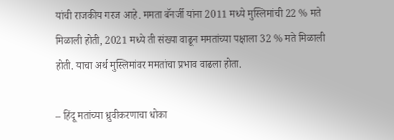यांची राजकीय गरज आहे. ममता बॅनर्जी यांना 2011 मध्ये मुस्लिमांची 22 % मते मिळाली होती, 2021 मध्ये ती संख्या वाढून ममतांच्या पक्षाला 32 % मते मिळाली होती. याचा अर्थ मुस्लिमांवर ममतांचा प्रभाव वाढला होता.

– हिंदू मतांच्या ध्रुवीकरणाचा धोका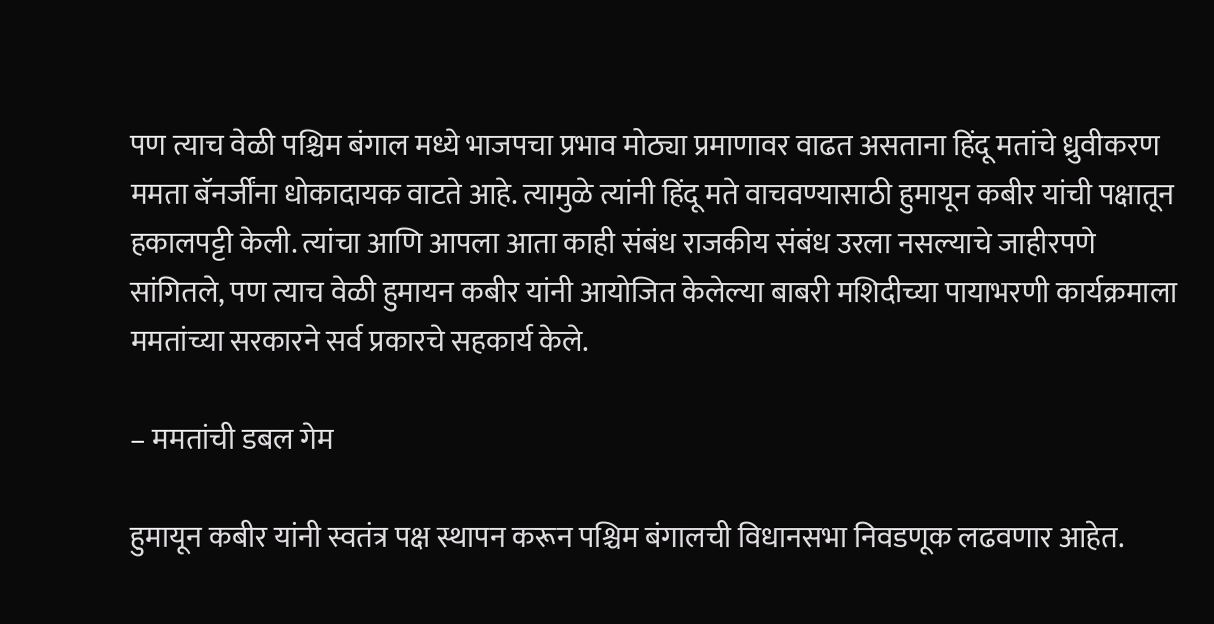पण त्याच वेळी पश्चिम बंगाल मध्ये भाजपचा प्रभाव मोठ्या प्रमाणावर वाढत असताना हिंदू मतांचे ध्रुवीकरण ममता बॅनर्जींना धोकादायक वाटते आहे. त्यामुळे त्यांनी हिंदू मते वाचवण्यासाठी हुमायून कबीर यांची पक्षातून हकालपट्टी केली. त्यांचा आणि आपला आता काही संबंध राजकीय संबंध उरला नसल्याचे जाहीरपणे सांगितले, पण त्याच वेळी हुमायन कबीर यांनी आयोजित केलेल्या बाबरी मशिदीच्या पायाभरणी कार्यक्रमाला ममतांच्या सरकारने सर्व प्रकारचे सहकार्य केले.

– ममतांची डबल गेम

हुमायून कबीर यांनी स्वतंत्र पक्ष स्थापन करून पश्चिम बंगालची विधानसभा निवडणूक लढवणार आहेत.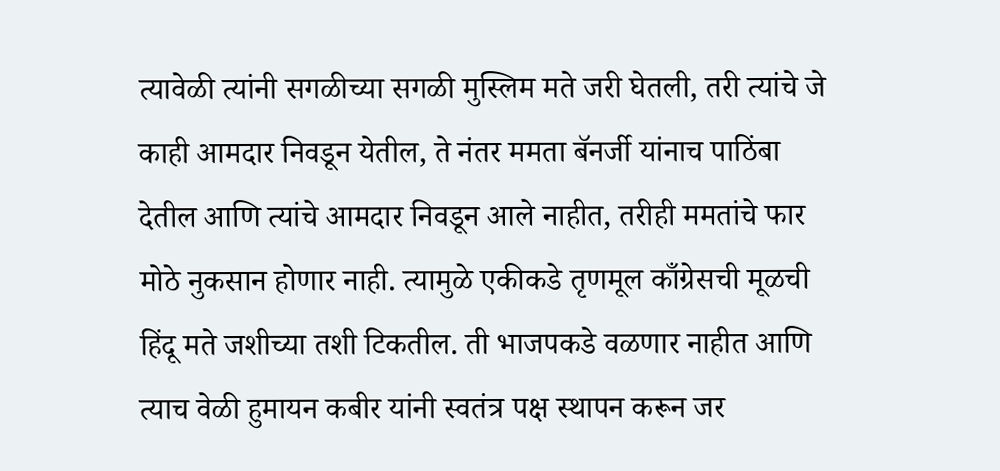त्यावेळी त्यांनी सगळीच्या सगळी मुस्लिम मते जरी घेतली, तरी त्यांचे जे काही आमदार निवडून येतील, ते नंतर ममता बॅनर्जी यांनाच पाठिंबा देतील आणि त्यांचे आमदार निवडून आले नाहीत, तरीही ममतांचे फार मोठे नुकसान होणार नाही. त्यामुळे एकीकडे तृणमूल काँग्रेसची मूळची हिंदू मते जशीच्या तशी टिकतील. ती भाजपकडे वळणार नाहीत आणि त्याच वेळी हुमायन कबीर यांनी स्वतंत्र पक्ष स्थापन करून जर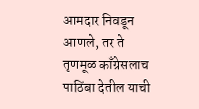आमदार निवडून आणले, तर ते तृणमूळ काँग्रेसलाच पाठिंबा देतील याची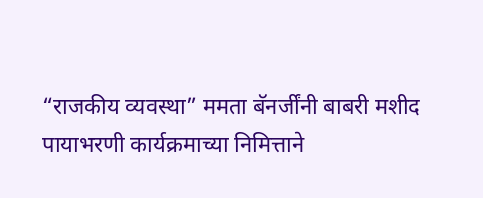“राजकीय व्यवस्था” ममता बॅनर्जींनी बाबरी मशीद पायाभरणी कार्यक्रमाच्या निमित्ताने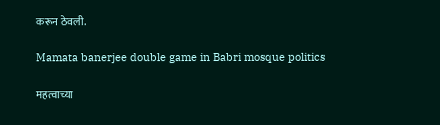करून ठेवली.

Mamata banerjee double game in Babri mosque politics

महत्वाच्या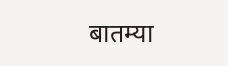बातम्या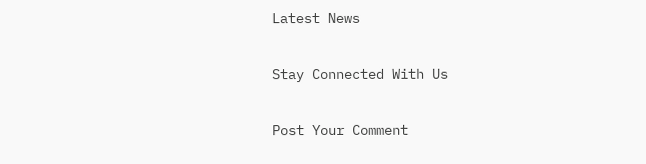Latest News

Stay Connected With Us

Post Your Comment